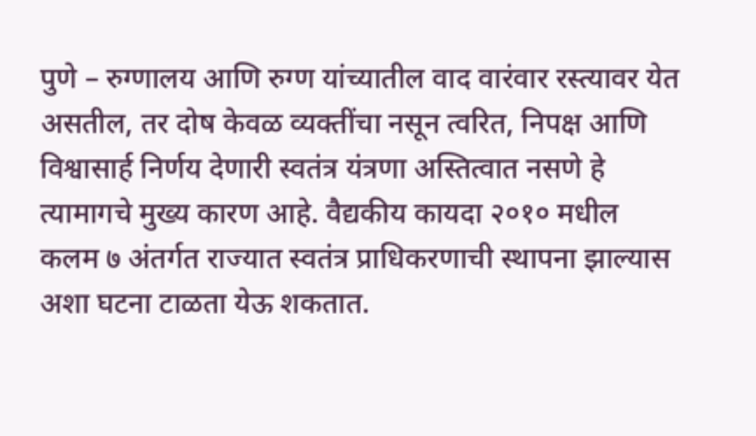पुणे – रुग्णालय आणि रुग्ण यांच्यातील वाद वारंवार रस्त्यावर येत असतील, तर दोष केवळ व्यक्तींचा नसून त्वरित, निपक्ष आणि विश्वासार्ह निर्णय देणारी स्वतंत्र यंत्रणा अस्तित्वात नसणे हे त्यामागचे मुख्य कारण आहे. वैद्यकीय कायदा २०१० मधील कलम ७ अंतर्गत राज्यात स्वतंत्र प्राधिकरणाची स्थापना झाल्यास अशा घटना टाळता येऊ शकतात.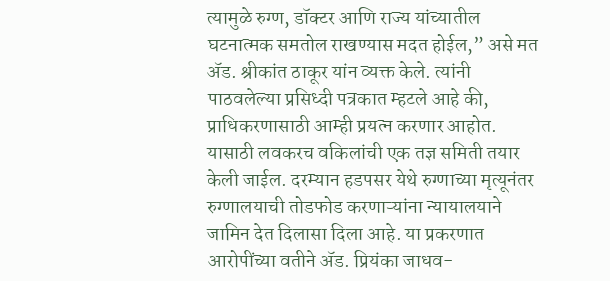त्यामुळे रुग्ण, डॉक्टर आणि राज्य यांच्यातील घटनात्मक समतोल राखण्यास मदत होईल,” असे मत ॲड. श्रीकांत ठाकूर यांन व्यक्त केले. त्यांनी पाठवलेल्या प्रसिध्दी पत्रकात म्हटले आहे की, प्राधिकरणासाठी आम्ही प्रयत्न करणार आहोत. यासाठी लवकरच वकिलांची एक तज्ञ समिती तयार केली जाईल. दरम्यान हडपसर येथे रुग्णाच्या मृत्यूनंतर रुग्णालयाची तोडफोड करणाऱ्यांना न्यायालयाने जामिन देत दिलासा दिला आहे. या प्रकरणात आरोपींच्या वतीने ॲड. प्रियंका जाधव-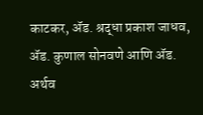काटकर, ॲड. श्रद्धा प्रकाश जाधव, ॲड. कुणाल सोनवणे आणि ॲड. अर्थव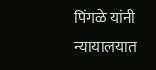पिंगळे यांनी न्यायालयात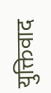युक्तिवाद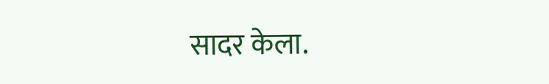सादर केला.